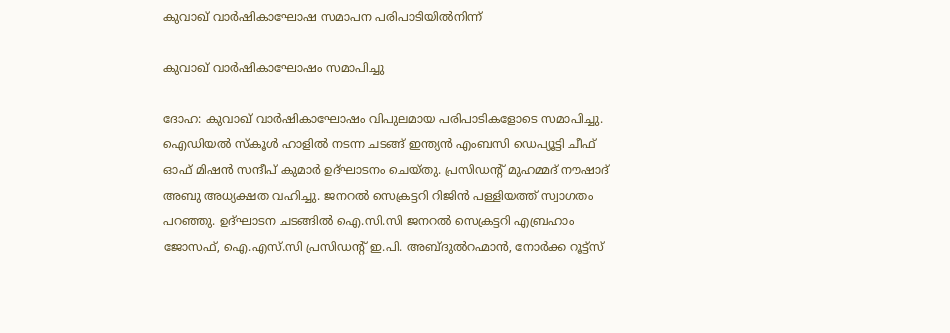കുവാഖ് വാർഷികാഘോഷ സമാപന പരിപാടിയിൽനിന്ന്

കുവാഖ് വാർഷികാഘോഷം സമാപിച്ചു

ദോഹ: കുവാഖ് വാർഷികാഘോഷം വിപുലമായ പരിപാടികളോടെ സമാപിച്ചു. ഐഡിയൽ സ്കൂൾ ഹാളിൽ നടന്ന ചടങ്ങ് ഇന്ത്യൻ എംബസി ഡെപ്യൂട്ടി ചീഫ് ഓഫ് മിഷൻ സന്ദീപ് കുമാർ ഉദ്ഘാടനം ചെയ്തു. പ്രസിഡന്റ് മുഹമ്മദ് നൗഷാദ് അബു അധ്യക്ഷത വഹിച്ചു. ജനറൽ സെക്രട്ടറി റിജിൻ പള്ളിയത്ത് സ്വാഗതം പറഞ്ഞു. ഉദ്ഘാടന ചടങ്ങിൽ ഐ.സി.സി ജനറൽ സെക്രട്ടറി എബ്രഹാം ജോസഫ്, ഐ.എസ്.സി പ്രസിഡന്റ് ഇ.പി. അബ്ദുൽറഹ്മാൻ, നോർക്ക റൂട്ട്സ്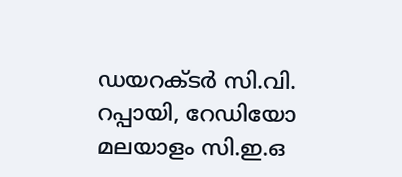ഡയറക്ടർ സി.വി. റപ്പായി, റേഡിയോ മലയാളം സി.ഇ.ഒ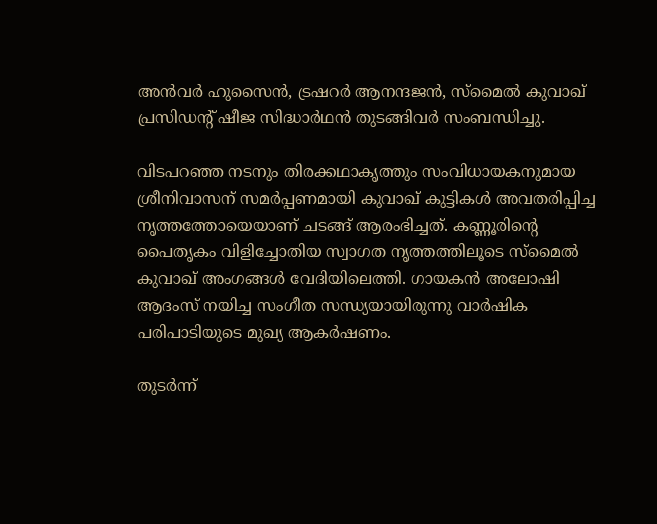അൻവർ ഹുസൈൻ, ട്രഷറർ ആനന്ദജൻ, സ്മൈൽ കുവാഖ് പ്രസിഡന്റ് ഷീജ സിദ്ധാർഥൻ തുടങ്ങിവർ സംബന്ധിച്ചു.

വിടപറഞ്ഞ നടനും തിരക്കഥാകൃത്തും സംവിധായകനുമായ ശ്രീനിവാസന് സമർപ്പണമായി കുവാഖ് കുട്ടികൾ അവതരിപ്പിച്ച നൃത്തത്തോയെയാണ് ചടങ്ങ് ആരംഭിച്ചത്. കണ്ണൂരിന്റെ പൈതൃകം വിളിച്ചോതിയ സ്വാഗത നൃത്തത്തിലൂടെ സ്മൈൽ കുവാഖ് അംഗങ്ങൾ വേദിയിലെത്തി. ഗായകൻ അലോഷി ആദംസ് നയിച്ച സംഗീത സന്ധ്യയായിരുന്നു വാർഷിക പരിപാടിയുടെ മുഖ്യ ആകർഷണം.

തുടർന്ന്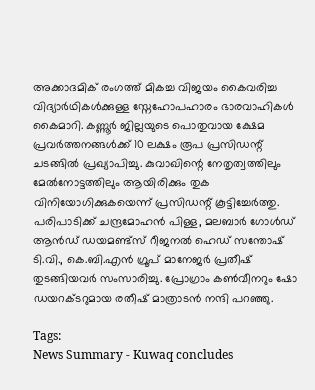അക്കാദമിക് രംഗത്ത് മികച്ച വിജയം കൈവരിച്ച വിദ്യാർഥികൾക്കുള്ള സ്നേഹോപഹാരം ഭാരവാഹികൾ കൈമാറി. കണ്ണൂർ ജില്ലയുടെ പൊതുവായ ക്ഷേമ പ്രവർത്തനങ്ങൾക്ക് 10 ലക്ഷം രൂപ പ്രസിഡന്റ്‌ ചടങ്ങിൽ പ്രഖ്യാപിച്ചു. കുവാഖിന്റെ നേതൃത്വത്തിലും മേൽനോട്ടത്തിലും ആയിരിക്കും തുക വിനിയോഗിക്കുകയെന്ന് പ്രസിഡന്റ്‌ കൂട്ടിച്ചേർത്തു. പരിപാടിക്ക് ചന്ദ്രമോഹൻ പിള്ള, മലബാർ ഗോൾഡ് ആൻഡ് ഡയമണ്ട്സ് റീജനൽ ഹെഡ് സന്തോഷ് ടി.വി., കെ.ബി.എൻ ഗ്രൂപ് മാനേജർ പ്രതീഷ് തുടങ്ങിയവർ സംസാരിച്ചു. പ്രോഗ്രാം കൺവീനറും ഷോ ഡയറക്ടറുമായ രതീഷ് മാത്രാടൻ നന്ദി പറഞ്ഞു.

Tags:
News Summary - Kuwaq concludes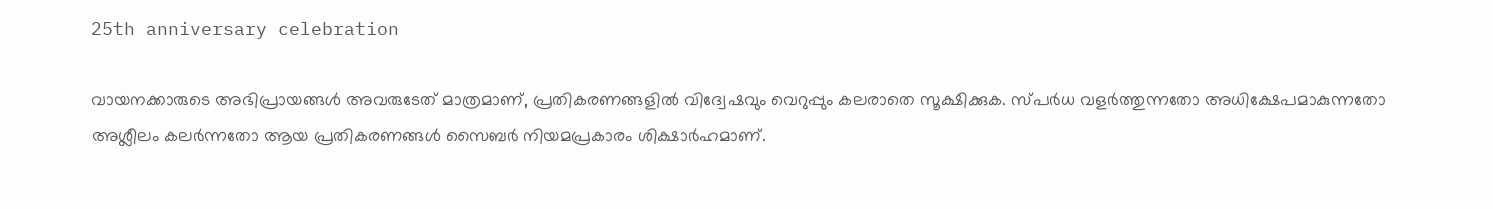25th anniversary celebration

വായനക്കാരുടെ അഭിപ്രായങ്ങള്‍ അവരുടേത് മാത്രമാണ്, പ്രതികരണങ്ങളിൽ വിദ്വേഷവും വെറുപ്പും കലരാതെ സൂക്ഷിക്കുക. സ്പർധ വളർത്തുന്നതോ അധിക്ഷേപമാകുന്നതോ അശ്ലീലം കലർന്നതോ ആയ പ്രതികരണങ്ങൾ സൈബർ നിയമപ്രകാരം ശിക്ഷാർഹമാണ്.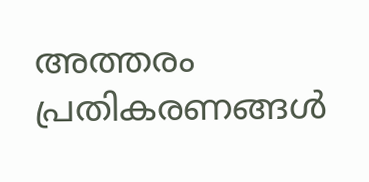അത്തരം പ്രതികരണങ്ങൾ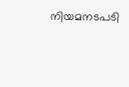നിയമനടപടി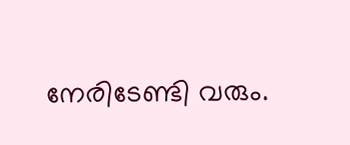നേരിടേണ്ടി വരും.